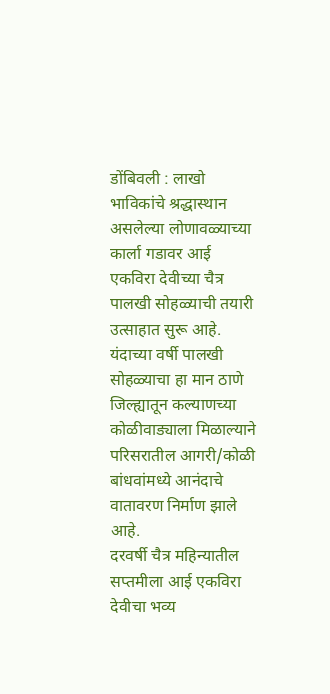डोंबिवली : लाखो भाविकांचे श्रद्धास्थान असलेल्या लोणावळ्याच्या कार्ला गडावर आई एकविरा देवीच्या चैत्र पालखी सोहळ्याची तयारी उत्साहात सुरू आहे. यंदाच्या वर्षी पालखी सोहळ्याचा हा मान ठाणे जिल्ह्यातून कल्याणच्या कोळीवाड्याला मिळाल्याने परिसरातील आगरी/कोळी बांधवांमध्ये आनंदाचे वातावरण निर्माण झाले आहे.
दरवर्षी चैत्र महिन्यातील सप्तमीला आई एकविरा देवीचा भव्य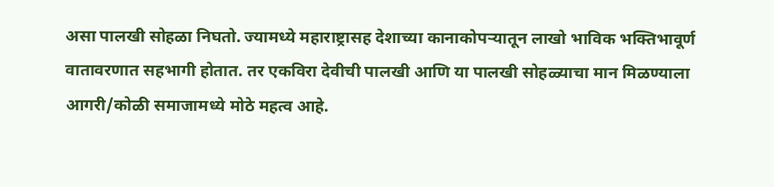असा पालखी सोहळा निघतो. ज्यामध्ये महाराष्ट्रासह देशाच्या कानाकोपऱ्यातून लाखो भाविक भक्तिभावूर्ण वातावरणात सहभागी होतात. तर एकविरा देवीची पालखी आणि या पालखी सोहळ्याचा मान मिळण्याला आगरी/कोळी समाजामध्ये मोठे महत्व आहे.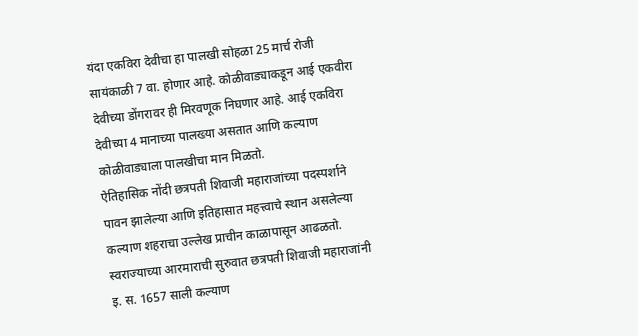यंदा एकविरा देवीचा हा पालखी सोहळा 25 मार्च रोजी सायंकाळी 7 वा. होणार आहे. कोळीवाड्याकडून आई एकवीरा देवीच्या डोंगरावर ही मिरवणूक निघणार आहे. आई एकविरा देवीच्या 4 मानाच्या पालख्या असतात आणि कल्याण कोळीवाड्याला पालखीचा मान मिळतो.
ऐतिहासिक नोंदी छत्रपती शिवाजी महाराजांच्या पदस्पर्शाने पावन झालेल्या आणि इतिहासात महत्त्वाचे स्थान असलेल्या कल्याण शहराचा उल्लेख प्राचीन काळापासून आढळतो. स्वराज्याच्या आरमाराची सुरुवात छत्रपती शिवाजी महाराजांनी
इ. स. 1657 साली कल्याण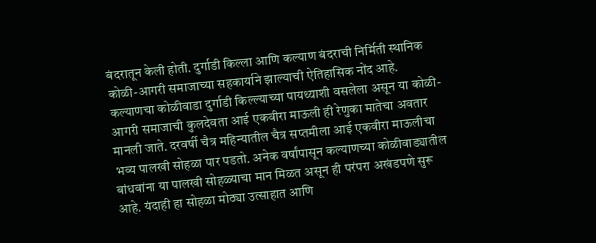बंदरातून केली होती. दुर्गाडी किल्ला आणि कल्याण बंदराची निर्मिती स्थानिक कोळी-आगरी समाजाच्या सहकार्याने झाल्याची ऐतिहासिक नोंद आहे.
कल्याणचा कोळीवाडा दुर्गाडी किल्ल्याच्या पायथ्याशी वसलेला असून या कोळी-आगरी समाजाची कुलदेवता आई एकवीरा माऊली ही रेणुका मातेचा अवतार मानली जाते. दरवर्षी चैत्र महिन्यातील चैत्र सप्तमीला आई एकवीरा माऊलीचा भव्य पालखी सोहळा पार पडतो. अनेक वर्षांपासून कल्याणच्या कोळीवाड्यातील बांधवांना या पालखी सोहळ्याचा मान मिळत असून ही परंपरा अखंडपणे सुरू आहे. यंदाही हा सोहळा मोठ्या उत्साहात आणि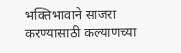भक्तिभावाने साजरा करण्यासाठी कल्याणच्या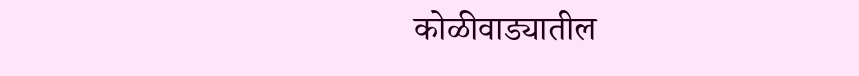कोळीवाड्यातील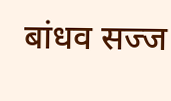बांधव सज्ज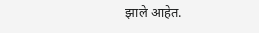झाले आहेत.